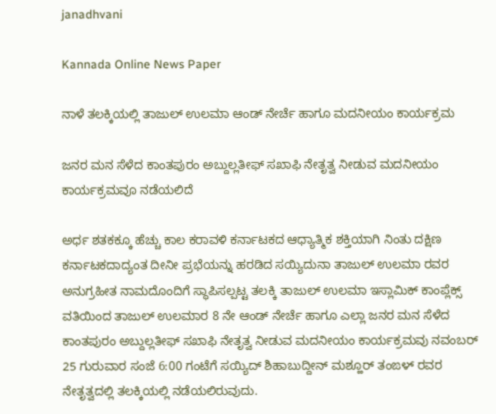janadhvani

Kannada Online News Paper

ನಾಳೆ ತಲಕ್ಕಿಯಲ್ಲಿ ತಾಜುಲ್ ಉಲಮಾ ಆಂಡ್ ನೇರ್ಚೆ ಹಾಗೂ ಮದನೀಯಂ ಕಾರ್ಯಕ್ರಮ

ಜನರ ಮನ ಸೆಳೆದ ಕಾಂತಪುರಂ ಅಬ್ದುಲ್ಲತೀಫ್ ಸಖಾಫಿ ನೇತೃತ್ವ ನೀಡುವ ಮದನೀಯಂ ಕಾರ್ಯಕ್ರಮವೂ ನಡೆಯಲಿದೆ

ಅರ್ಧ ಶತಕಕ್ಕೂ ಹೆಚ್ಚು ಕಾಲ ಕರಾವಳಿ ಕರ್ನಾಟಕದ ಆಧ್ಯಾತ್ಮಿಕ ಶಕ್ತಿಯಾಗಿ ನಿಂತು ದಕ್ಷಿಣ ಕರ್ನಾಟಕದಾದ್ಯಂತ ದೀನೀ ಪ್ರಭೆಯನ್ನು ಹರಡಿದ ಸಯ್ಯಿದುನಾ ತಾಜುಲ್ ಉಲಮಾ ರವರ ಅನುಗ್ರಹೀತ ನಾಮದೊಂದಿಗೆ ಸ್ಥಾಪಿಸಲ್ಪಟ್ಟ ತಲಕ್ಕಿ ತಾಜುಲ್ ಉಲಮಾ ಇಸ್ಲಾಮಿಕ್ ಕಾಂಪ್ಲೆಕ್ಸ್ ವತಿಯಿಂದ ತಾಜುಲ್ ಉಲಮಾರ 8 ನೇ ಆಂಡ್ ನೇರ್ಚೆ ಹಾಗೂ ಎಲ್ಲಾ ಜನರ ಮನ ಸೆಳೆದ ಕಾಂತಪುರಂ ಅಬ್ದುಲ್ಲತೀಫ್ ಸಖಾಫಿ ನೇತೃತ್ವ ನೀಡುವ ಮದನೀಯಂ ಕಾರ್ಯಕ್ರಮವು ನವಂಬರ್ 25 ಗುರುವಾರ ಸಂಜೆ 6:00 ಗಂಟೆಗೆ ಸಯ್ಯಿದ್ ಶಿಹಾಬುದ್ದೀನ್ ಮಶ್ಹೂರ್ ತಂಙಳ್ ರವರ ನೇತೃತ್ವದಲ್ಲಿ ತಲಕ್ಕಿಯಲ್ಲಿ ನಡೆಯಲಿರುವುದು.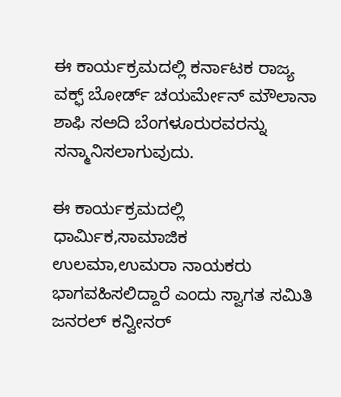ಈ ಕಾರ್ಯಕ್ರಮದಲ್ಲಿ ಕರ್ನಾಟಕ ರಾಜ್ಯ ವಕ್ಫ್ ಬೋರ್ಡ್ ಚಯರ್ಮೇನ್ ಮೌಲಾನಾ ಶಾಫಿ ಸಅದಿ ಬೆಂಗಳೂರುರವರನ್ನು ಸನ್ಮಾನಿಸಲಾಗುವುದು.

ಈ ಕಾರ್ಯಕ್ರಮದಲ್ಲಿ ಧಾರ್ಮಿಕ,ಸಾಮಾಜಿಕ ಉಲಮಾ,ಉಮರಾ ನಾಯಕರು ಭಾಗವಹಿಸಲಿದ್ದಾರೆ ಎಂದು ಸ್ವಾಗತ ಸಮಿತಿ ಜನರಲ್ ಕನ್ವೀನರ್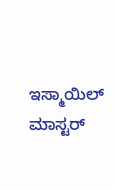ಇಸ್ಮಾಯಿಲ್ ಮಾಸ್ಟರ್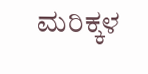ಮರಿಕ್ಕಳ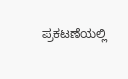ಪ್ರಕಟಣೆಯಲ್ಲಿ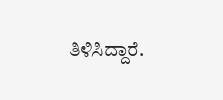ತಿಳಿಸಿದ್ದಾರೆ.